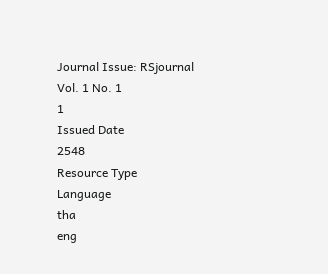Journal Issue: RSjournal Vol. 1 No. 1
1
Issued Date
2548
Resource Type
Language
tha
eng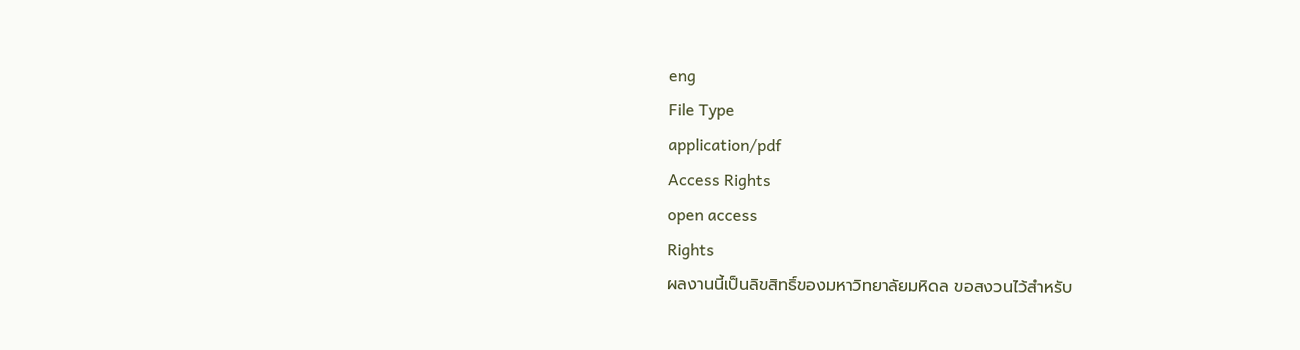eng
File Type
application/pdf
Access Rights
open access
Rights
ผลงานนี้เป็นลิขสิทธิ์ของมหาวิทยาลัยมหิดล ขอสงวนไว้สำหรับ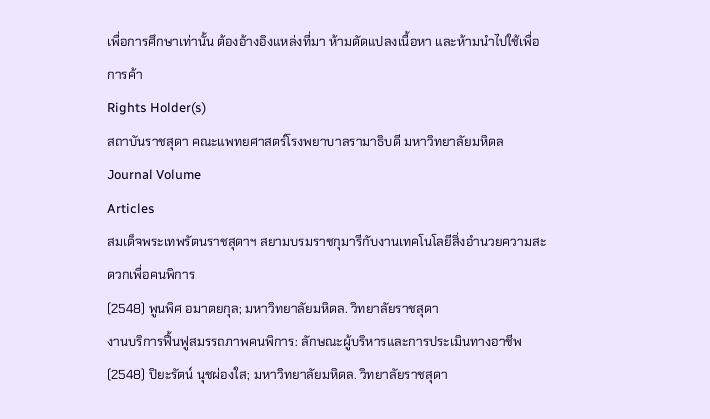เพื่อการศึกษาเท่านั้น ต้องอ้างอิงแหล่งที่มา ห้ามดัดแปลงเนื้อหา และห้ามนำไปใช้เพื่อการค้า
Rights Holder(s)
สถาบันราชสุดา คณะแพทยศาสตร์โรงพยาบาลรามาธิบดี มหาวิทยาลัยมหิดล
Journal Volume
Articles
สมเด็จพระเทพรัตนราชสุดาฯ สยามบรมราชกุมารีกับงานเทคโนโลยีสิ่งอำนวยความสะดวกเพื่อคนพิการ
(2548) พูนพิศ อมาตยกุล; มหาวิทยาลัยมหิดล. วิทยาลัยราชสุดา
งานบริการฟื้นฟูสมรรถภาพคนพิการ: ลักษณะผู้บริหารและการประเมินทางอาชีพ
(2548) ปิยะรัตน์ นุชผ่องใส; มหาวิทยาลัยมหิดล. วิทยาลัยราชสุดา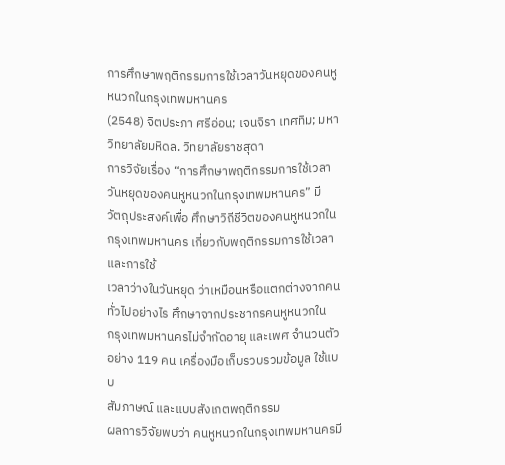การศึกษาพฤติกรรมการใช้เวลาวันหยุดของคนหูหนวกในกรุงเทพมหานคร
(2548) จิตประภา ศรีอ่อน; เจนจิรา เทศทิม; มหาวิทยาลัยมหิดล. วิทยาลัยราชสุดา
การวิจัยเรื่อง “การศึกษาพฤติกรรมการใช้เวลาวันหยุดของคนหูหนวกในกรุงเทพมหานคร” มี
วัตถุประสงค์เพื่อ ศึกษาวิถีชีวิตของคนหูหนวกในกรุงเทพมหานคร เกี่ยวกับพฤติกรรมการใช้เวลาและการใช้
เวลาว่างในวันหยุด ว่าเหมือนหรือแตกต่างจากคนทั่วไปอย่างไร ศึกษาจากประชากรคนหูหนวกใน
กรุงเทพมหานครไม่จำกัดอายุ และเพศ จำนวนตัวอย่าง 119 คน เครื่องมือเก็บรวบรวมข้อมูล ใช้แบบ
สัมภาษณ์ และแบบสังเกตพฤติกรรม
ผลการวิจัยพบว่า คนหูหนวกในกรุงเทพมหานครมี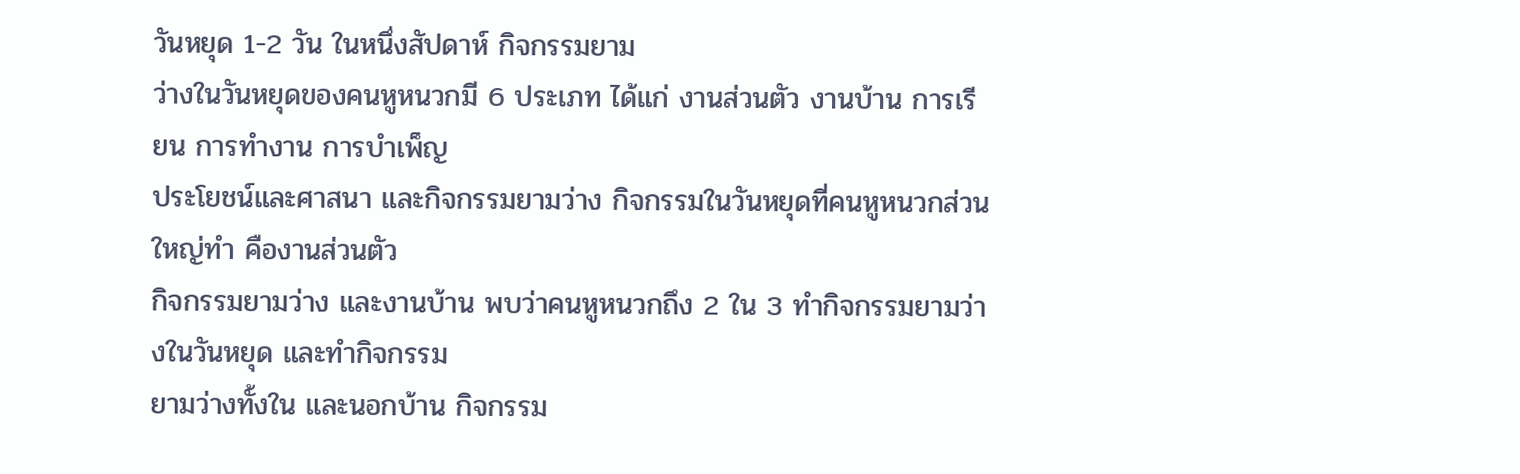วันหยุด 1-2 วัน ในหนึ่งสัปดาห์ กิจกรรมยาม
ว่างในวันหยุดของคนหูหนวกมี 6 ประเภท ได้แก่ งานส่วนตัว งานบ้าน การเรียน การทำงาน การบำเพ็ญ
ประโยชน์และศาสนา และกิจกรรมยามว่าง กิจกรรมในวันหยุดที่คนหูหนวกส่วนใหญ่ทำ คืองานส่วนตัว
กิจกรรมยามว่าง และงานบ้าน พบว่าคนหูหนวกถึง 2 ใน 3 ทำกิจกรรมยามว่างในวันหยุด และทำกิจกรรม
ยามว่างทั้งใน และนอกบ้าน กิจกรรม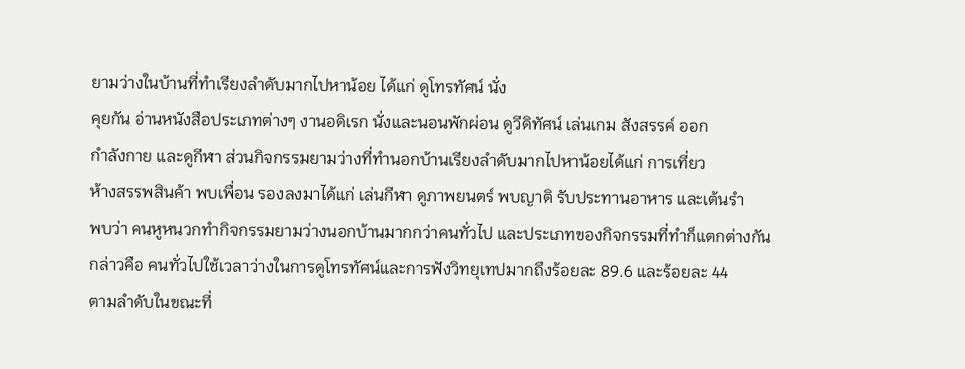ยามว่างในบ้านที่ทำเรียงลำดับมากไปหาน้อย ได้แก่ ดูโทรทัศน์ นั่ง
คุยกัน อ่านหนังสือประเภทต่างๆ งานอดิเรก นั่งและนอนพักผ่อน ดูวีดิทัศน์ เล่นเกม สังสรรค์ ออก
กำลังกาย และดูกีฬา ส่วนกิจกรรมยามว่างที่ทำนอกบ้านเรียงลำดับมากไปหาน้อยได้แก่ การเที่ยว
ห้างสรรพสินค้า พบเพื่อน รองลงมาได้แก่ เล่นกีฬา ดูภาพยนตร์ พบญาติ รับประทานอาหาร และเต้นรำ
พบว่า คนหูหนวกทำกิจกรรมยามว่างนอกบ้านมากกว่าคนทั่วไป และประเภทของกิจกรรมที่ทำก็แตกต่างกัน
กล่าวคือ คนทั่วไปใช้เวลาว่างในการดูโทรทัศน์และการฟังวิทยุเทปมากถึงร้อยละ 89.6 และร้อยละ 44
ตามลำดับในขณะที่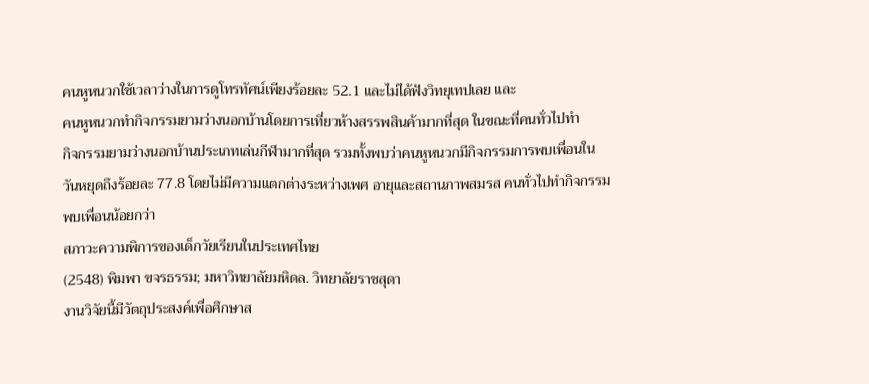คนหูหนวกใช้เวลาว่างในการดูโทรทัศน์เพียงร้อยละ 52.1 และไม่ได้ฟังวิทยุเทปเลย และ
คนหูหนวกทำกิจกรรมยามว่างนอกบ้านโดยการเที่ยวห้างสรรพสินค้ามากที่สุด ในขณะที่คนทั่วไปทำ
กิจกรรมยามว่างนอกบ้านประเภทเล่นกีฬามากที่สุด รวมทั้งพบว่าคนหูหนวกมีกิจกรรมการพบเพื่อนใน
วันหยุดถึงร้อยละ 77.8 โดยไม่มีความแตกต่างระหว่างเพศ อายุและสถานภาพสมรส คนทั่วไปทำกิจกรรม
พบเพื่อนน้อยกว่า
สภาวะความพิการของเด็กวัยเรียนในประเทศไทย
(2548) พิมพา ขจรธรรม; มหาวิทยาลัยมหิดล. วิทยาลัยราชสุดา
งานวิจัยนี้มีวัตถุประสงค์เพื่อศึกษาส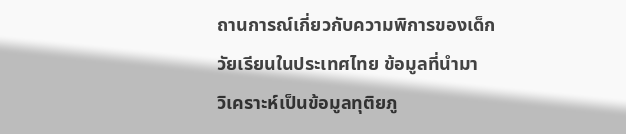ถานการณ์เกี่ยวกับความพิการของเด็กวัยเรียนในประเทศไทย ข้อมูลที่นำมา
วิเคราะห์เป็นข้อมูลทุติยภู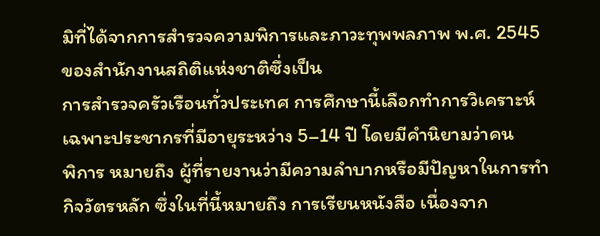มิที่ได้จากการสำรวจความพิการและภาวะทุพพลภาพ พ.ศ. 2545 ของสำนักงานสถิติแห่งชาติซึ่งเป็น
การสำรวจครัวเรือนทั่วประเทศ การศึกษานี้เลือกทำการวิเคราะห์เฉพาะประชากรที่มีอายุระหว่าง 5–14 ปี โดยมีคำนิยามว่าคน
พิการ หมายถึง ผู้ที่รายงานว่ามีความลำบากหรือมีปัญหาในการทำกิจวัตรหลัก ซึ่งในที่นี้หมายถึง การเรียนหนังสือ เนื่องจาก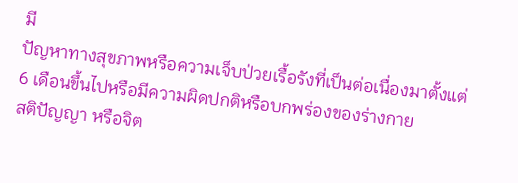มี
ปัญหาทางสุขภาพหรือความเจ็บป่วยเรื้อรังที่เป็นต่อเนื่องมาตั้งแต่ 6 เดือนขึ้นไปหรือมีความผิดปกติหรือบกพร่องของร่างกาย
สติปัญญา หรือจิต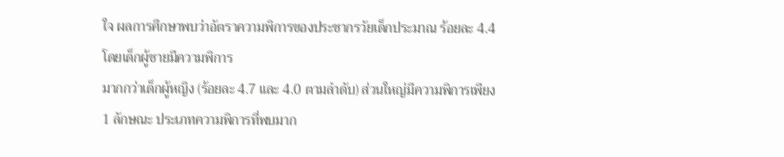ใจ ผลการศึกษาพบว่าอัตราความพิการของประชากรวัยเด็กประมาณ ร้อยละ 4.4 โดยเด็กผู้ชายมีความพิการ
มากกว่าเด็กผู้หญิง (ร้อยละ 4.7 และ 4.0 ตามลำดับ) ส่วนใหญ่มีความพิการเพียง 1 ลักษณะ ประเภทความพิการที่พบมาก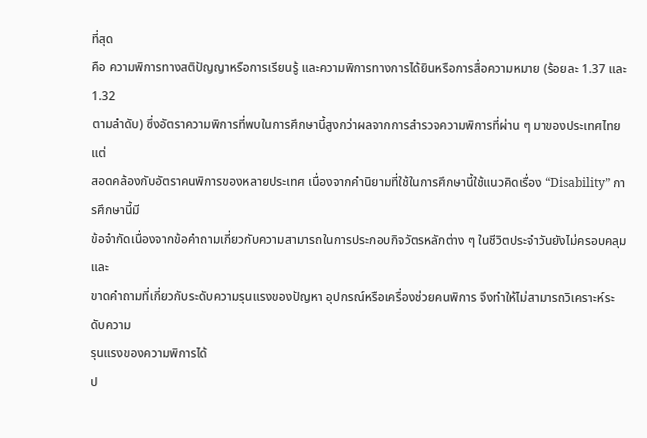ที่สุด
คือ ความพิการทางสติปัญญาหรือการเรียนรู้ และความพิการทางการได้ยินหรือการสื่อความหมาย (ร้อยละ 1.37 และ 1.32
ตามลำดับ) ซึ่งอัตราความพิการที่พบในการศึกษานี้สูงกว่าผลจากการสำรวจความพิการที่ผ่าน ๆ มาของประเทศไทย แต่
สอดคล้องกับอัตราคนพิการของหลายประเทศ เนื่องจากคำนิยามที่ใช้ในการศึกษานี้ใช้แนวคิดเรื่อง “Disability” การศึกษานี้มี
ข้อจำกัดเนื่องจากข้อคำถามเกี่ยวกับความสามารถในการประกอบกิจวัตรหลักต่าง ๆ ในชีวิตประจำวันยังไม่ครอบคลุม และ
ขาดคำถามที่เกี่ยวกับระดับความรุนแรงของปัญหา อุปกรณ์หรือเครื่องช่วยคนพิการ จึงทำให้ไม่สามารถวิเคราะห์ระดับความ
รุนแรงของความพิการได้
ป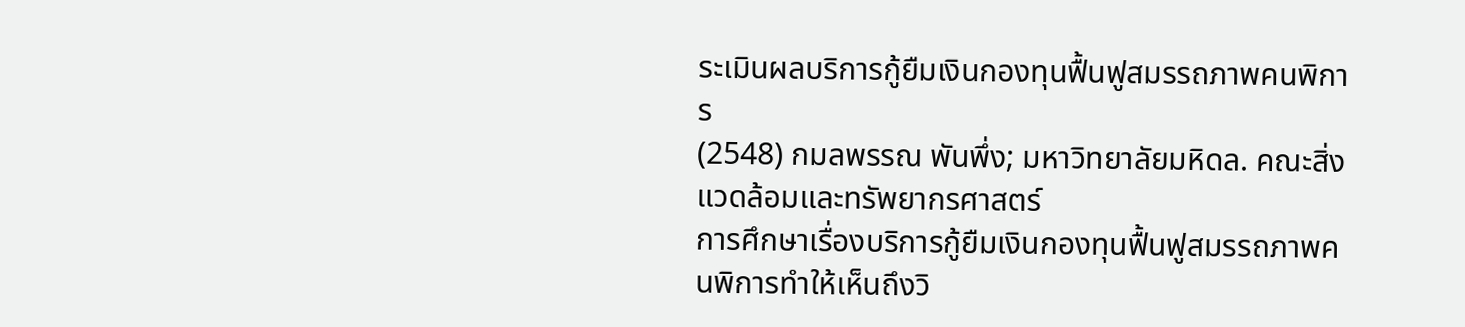ระเมินผลบริการกู้ยืมเงินกองทุนฟื้นฟูสมรรถภาพคนพิการ
(2548) กมลพรรณ พันพึ่ง; มหาวิทยาลัยมหิดล. คณะสิ่งแวดล้อมและทรัพยากรศาสตร์
การศึกษาเรื่องบริการกู้ยืมเงินกองทุนฟื้นฟูสมรรถภาพคนพิการทำให้เห็นถึงวิ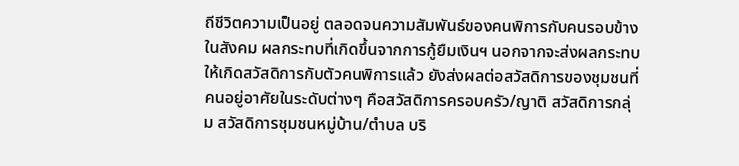ถีชีวิตความเป็นอยู่ ตลอดจนความสัมพันธ์ของคนพิการกับคนรอบข้างในสังคม ผลกระทบที่เกิดขึ้นจากการกู้ยืมเงินฯ นอกจากจะส่งผลกระทบให้เกิดสวัสดิการกับตัวคนพิการแล้ว ยังส่งผลต่อสวัสดิการของชุมชนที่คนอยู่อาศัยในระดับต่างๆ คือสวัสดิการครอบครัว/ญาติ สวัสดิการกลุ่ม สวัสดิการชุมชนหมู่บ้าน/ตำบล บริ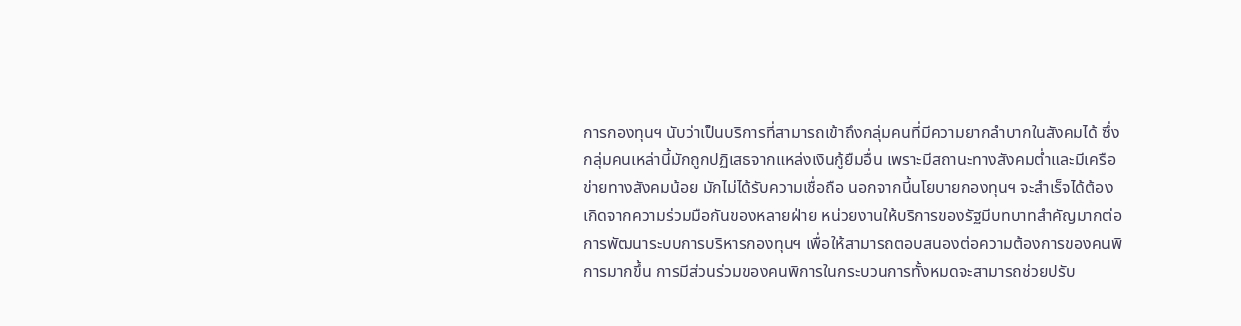การกองทุนฯ นับว่าเป็นบริการที่สามารถเข้าถึงกลุ่มคนที่มีความยากลำบากในสังคมได้ ซึ่งกลุ่มคนเหล่านี้มักถูกปฏิเสธจากแหล่งเงินกู้ยืมอื่น เพราะมีสถานะทางสังคมต่ำและมีเครือข่ายทางสังคมน้อย มักไม่ได้รับความเชื่อถือ นอกจากนี้นโยบายกองทุนฯ จะสำเร็จได้ต้องเกิดจากความร่วมมือกันของหลายฝ่าย หน่วยงานให้บริการของรัฐมีบทบาทสำคัญมากต่อการพัฒนาระบบการบริหารกองทุนฯ เพื่อให้สามารถตอบสนองต่อความต้องการของคนพิการมากขึ้น การมีส่วนร่วมของคนพิการในกระบวนการทั้งหมดจะสามารถช่วยปรับ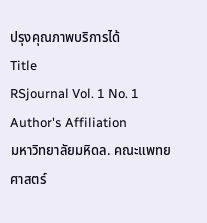ปรุงคุณภาพบริการได้
Title
RSjournal Vol. 1 No. 1
Author's Affiliation
มหาวิทยาลัยมหิดล. คณะแพทยศาสตร์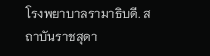โรงพยาบาลรามาธิบดี. สถาบันราชสุดา